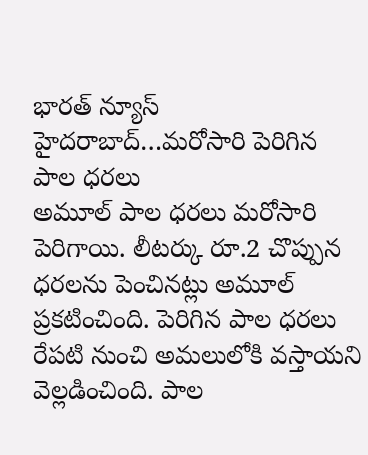భారత్ న్యూస్ హైదరాబాద్…మరోసారి పెరిగిన పాల ధరలు
అమూల్ పాల ధరలు మరోసారి పెరిగాయి. లీటర్కు రూ.2 చొప్పున ధరలను పెంచినట్లు అమూల్ ప్రకటించింది. పెరిగిన పాల ధరలు రేపటి నుంచి అమలులోకి వస్తాయని వెల్లడించింది. పాల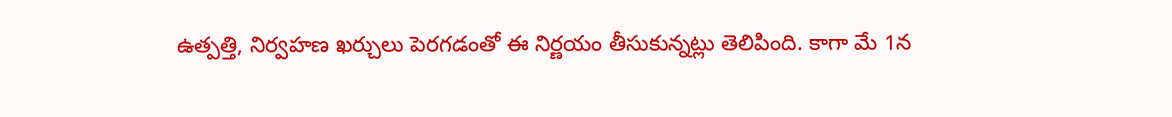ఉత్పత్తి, నిర్వహణ ఖర్చులు పెరగడంతో ఈ నిర్ణయం తీసుకున్నట్లు తెలిపింది. కాగా మే 1న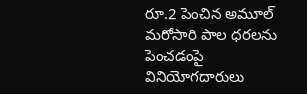రూ.2 పెంచిన అమూల్ మరోసారి పాల ధరలను పెంచడంపై వినియోగదారులు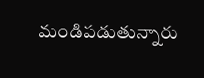మండిపడుతున్నారు